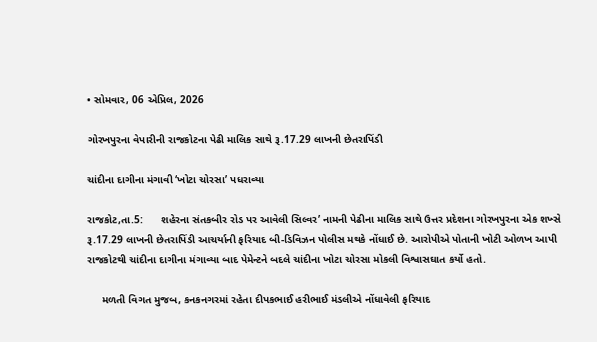• સોમવાર, 06 એપ્રિલ, 2026

ગોરખપુરના વેપારીની રાજકોટના પેઢી માલિક સાથે રૂ.17.29 લાખની છેતરાપિંડી

ચાંદીના દાગીના મંગાવી ‘ખોટા ચોરસા’ પધરાવ્યા

રાજકોટ,તા.5:      શહેરના સંતકબીર રોડ પર આવેલી સિલ્વર’ નામની પેઢીના માલિક સાથે ઉત્તર પ્રદેશના ગોરખપુરના એક શખ્સે રૂ.17.29 લાખની છેતરાપિંડી આચર્યાની ફરિયાદ બી-ડિવિઝન પોલીસ મથકે નોંધાઈ છે. આરોપીએ પોતાની ખોટી ઓળખ આપી રાજકોટથી ચાંદીના દાગીના મંગાવ્યા બાદ પેમેન્ટને બદલે ચાંદીના ખોટા ચોરસા મોકલી વિશ્વાસઘાત કર્યો હતો.

     મળતી વિગત મુજબ, કનકનગરમાં રહેતા દીપકભાઈ હરીભાઈ મંડલીએ નોંધાવેલી ફરિયાદ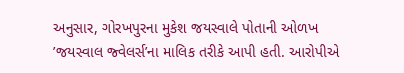અનુસાર, ગોરખપુરના મુકેશ જયસ્વાલે પોતાની ઓળખ ’જયસ્વાલ જ્વેલર્સ’ના માલિક તરીકે આપી હતી. આરોપીએ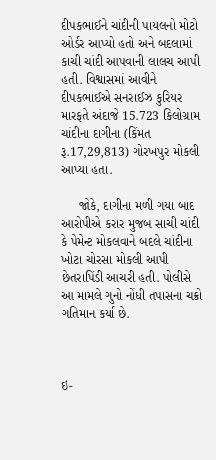દીપકભાઈને ચાંદીની પાયલનો મોટો ઓર્ડર આપ્યો હતો અને બદલામાં કાચી ચાંદી આપવાની લાલચ આપી હતી. વિશ્વાસમાં આવીને દીપકભાઈએ સનરાઈઝ કુરિયર મારફતે અંદાજે 15.723 કિલોગ્રામ ચાંદીના દાગીના (કિંમત રૂ.17,29,813) ગોરખપુર મોકલી આપ્યા હતા.

     જોકે, દાગીના મળી ગયા બાદ આરોપીએ કરાર મુજબ સાચી ચાંદી કે પેમેન્ટ મોકલવાને બદલે ચાંદીના ખોટા ચોરસા મોકલી આપી છેતરાપિંડી આચરી હતી. પોલીસે આ મામલે ગુનો નોંધી તપાસના ચક્રો ગતિમાન કર્યા છે.



ઇ-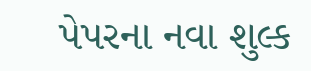પેપરના નવા શુલ્ક